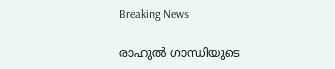Breaking News

രാഹുൽ ഗാന്ധിയുടെ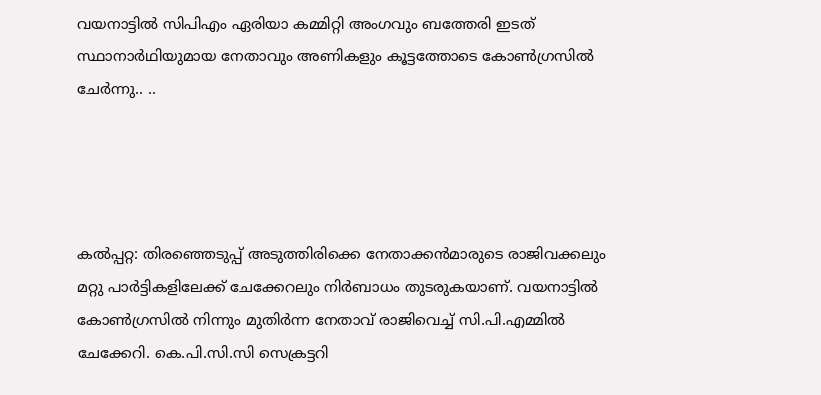വയനാട്ടില്‍ സിപിഎം ഏരിയാ കമ്മിറ്റി അംഗവും ബത്തേരി ഇടത് സ്ഥാനാർഥിയുമായ നേതാവും അണികളും കൂട്ടത്തോടെ കോണ്‍ഗ്രസില്‍ ചേർന്നു.. ..




കല്‍പ്പറ്റ: തിരഞ്ഞെടുപ്പ് അടുത്തിരിക്കെ നേതാക്കന്‍മാരുടെ രാജിവക്കലും മറ്റു പാര്‍ട്ടികളിലേക്ക് ചേക്കേറലും നിര്‍ബാധം തുടരുകയാണ്. വയനാട്ടില്‍ കോണ്‍ഗ്രസില്‍ നിന്നും മുതിര്‍ന്ന നേതാവ് രാജിവെച്ച്‌ സി.പി.എമ്മില്‍ ചേക്കേറി. കെ.പി.സി.സി സെക്രട്ടറി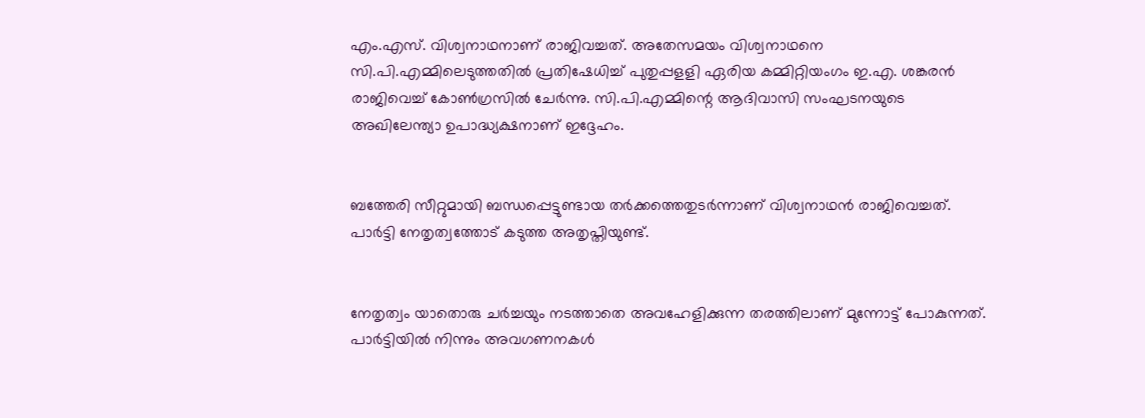എം.എസ്. വിശ്വനാഥനാണ് രാജിവച്ചത്. അതേസമയം വിശ്വനാഥനെ സി.പി.എമ്മിലെടുത്തതില്‍ പ്രതിഷേധിച്ച്‌ പുതുപ്പളളി ഏരിയ കമ്മിറ്റിയംഗം ഇ.എ. ശങ്കരന്‍ രാജിവെച്ച്‌ കോണ്‍ഗ്രസില്‍ ചേര്‍ന്നു. സി.പി.എമ്മിന്റെ ആദിവാസി സംഘടനയുടെ അഖിലേന്ത്യാ ഉപാദ്ധ്യക്ഷനാണ് ഇദ്ദേഹം.


ബത്തേരി സീറ്റുമായി ബന്ധപ്പെട്ടുണ്ടായ തര്‍ക്കത്തെതുടര്‍ന്നാണ് വിശ്വനാഥന്‍ രാജിവെച്ചത്. പാര്‍ട്ടി നേതൃത്വത്തോട് കടുത്ത അതൃപ്തിയുണ്ട്.


നേതൃത്വം യാതൊരു ചര്‍ച്ചയും നടത്താതെ അവഹേളിക്കുന്ന തരത്തിലാണ് മുന്നോട്ട് പോകുന്നത്. പാര്‍ട്ടിയില്‍ നിന്നും അവഗണനകള്‍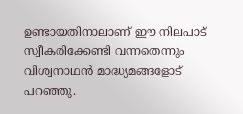ഉണ്ടായതിനാലാണ് ഈ നിലപാട് സ്വീകരിക്കേണ്ടി വന്നതെന്നും വിശ്വനാഥന്‍ മാദ്ധ്യമങ്ങളോട് പറഞ്ഞു.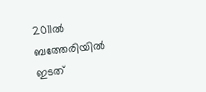2011ല്‍ ബത്തേരിയില്‍ ഇടത്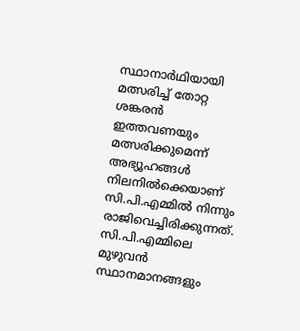സ്ഥാനാര്‍ഥിയായി മത്സരിച്ച്‌ തോറ്റ ശങ്കരന്‍ ഇത്തവണയും മത്സരിക്കുമെന്ന് അഭ്യൂഹങ്ങള്‍ നിലനില്‍ക്കെയാണ് സി.പി.എമ്മില്‍ നിന്നും രാജിവെച്ചിരിക്കുന്നത്. സി.പി.എമ്മിലെ മുഴുവന്‍ സ്ഥാനമാനങ്ങളും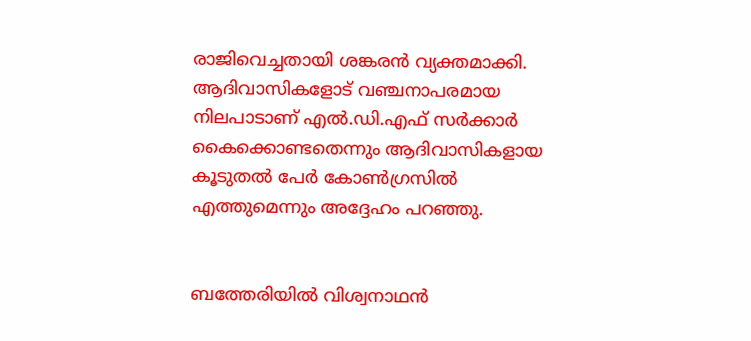രാജിവെച്ചതായി ശങ്കരന്‍ വ്യക്തമാക്കി. ആദിവാസികളോട് വഞ്ചനാപരമായ നിലപാടാണ് എല്‍.ഡി.എഫ് സര്‍ക്കാര്‍ കൈക്കൊണ്ടതെന്നും ആദിവാസികളായ കൂടുതല്‍ പേര്‍ കോണ്‍ഗ്രസില്‍ എത്തുമെന്നും അദ്ദേഹം പറഞ്ഞു.


ബത്തേരിയില്‍ വിശ്വനാഥന്‍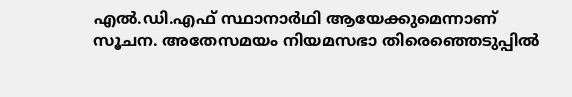എല്‍.ഡി.എഫ് സ്ഥാനാര്‍ഥി ആയേക്കുമെന്നാണ് സൂചന. അതേസമയം നിയമസഭാ തിരെഞ്ഞെടുപ്പില്‍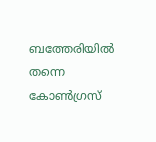ബത്തേരിയില്‍ തന്നെ കോണ്‍ഗ്രസ്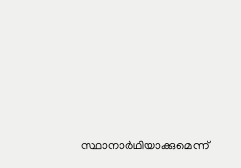സ്ഥാനാര്‍ഥിയാക്കുമെന്ന്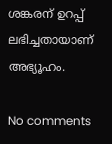ശങ്കരന് ഉറപ്പ് ലഭിച്ചതായാണ് അഭ്യൂഹം.

No comments